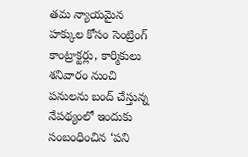తమ న్యాయమైన హక్కుల కోసం సెంట్రింగ్ కాంట్రాక్టర్లు, కార్మికులు శనివారం నుంచి పనులను బంద్ చేస్తున్న నేపథ్యంలో ఇందుకు సంబంధించిన ‘పని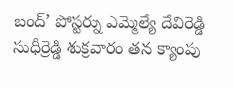బంద్’ పోస్టర్ను ఎమ్మెల్యే దేవిరెడ్డి సుధీర్రెడ్డి శుక్రవారం తన క్యాంపు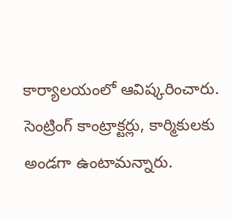కార్యాలయంలో ఆవిష్కరించారు. సెంట్రింగ్ కాంట్రాక్టర్లు, కార్మికులకు అండగా ఉంటామన్నారు.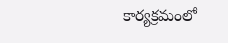కార్యక్రమంలో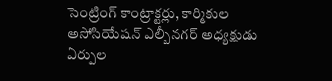సెంట్రింగ్ కాంట్రాక్టర్లు, కార్మికుల అసోసియేషన్ ఎల్బీనగర్ అధ్యక్షుడు ఏర్పుల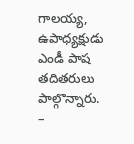గాలయ్య, ఉపాధ్యక్షుడు ఎండీ పాష తదితరులు పాల్గొన్నారు.
–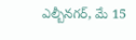ఎల్బీనగర్, మే 15